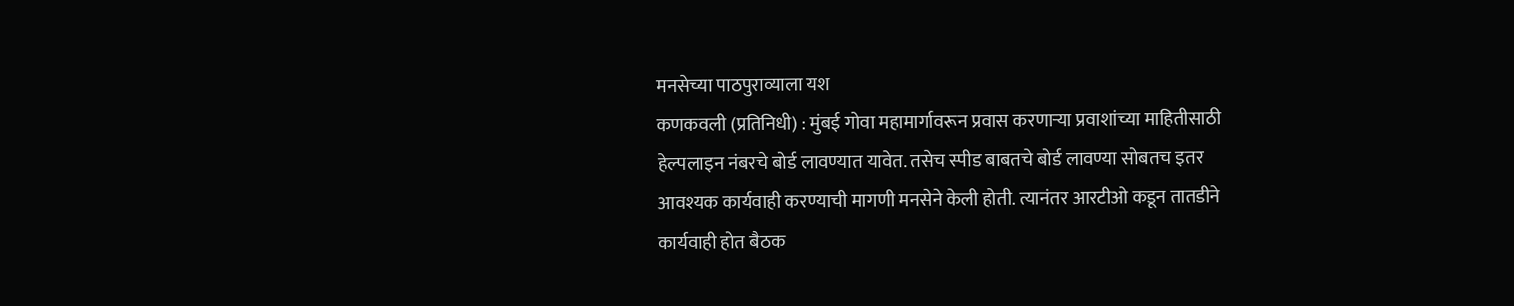मनसेच्या पाठपुराव्याला यश
कणकवली (प्रतिनिधी) : मुंबई गोवा महामार्गावरून प्रवास करणाऱ्या प्रवाशांच्या माहितीसाठी हेल्पलाइन नंबरचे बोर्ड लावण्यात यावेत. तसेच स्पीड बाबतचे बोर्ड लावण्या सोबतच इतर आवश्यक कार्यवाही करण्याची मागणी मनसेने केली होती. त्यानंतर आरटीओ कडून तातडीने कार्यवाही होत बैठक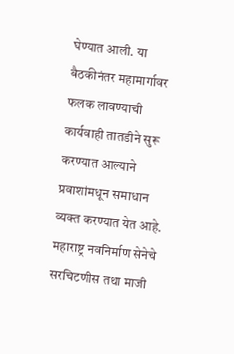घेण्यात आली. या बैठकीनंतर महामार्गावर फलक लावण्याची कार्यवाही तातडीने सुरू करण्यात आल्याने प्रवाशांमधून समाधान व्यक्त करण्यात येत आहे.
महाराष्ट्र नवनिर्माण सेनेचे सरचिटणीस तथा माजी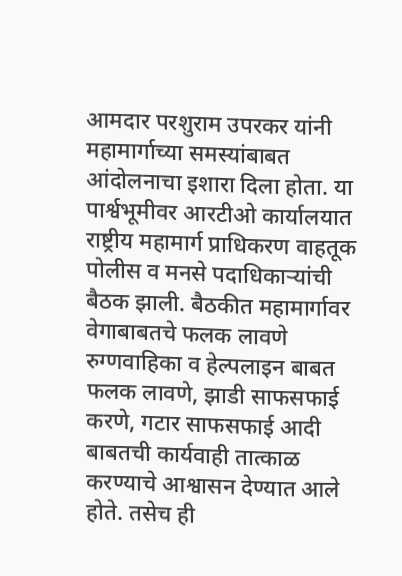आमदार परशुराम उपरकर यांनी महामार्गाच्या समस्यांबाबत आंदोलनाचा इशारा दिला होता. या पार्श्वभूमीवर आरटीओ कार्यालयात राष्ट्रीय महामार्ग प्राधिकरण वाहतूक पोलीस व मनसे पदाधिकाऱ्यांची बैठक झाली. बैठकीत महामार्गावर वेगाबाबतचे फलक लावणे रुग्णवाहिका व हेल्पलाइन बाबत फलक लावणे, झाडी साफसफाई करणे, गटार साफसफाई आदी बाबतची कार्यवाही तात्काळ करण्याचे आश्वासन देण्यात आले होते. तसेच ही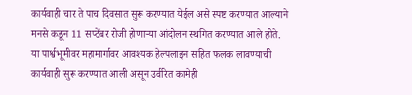कार्यवाही चार ते पाच दिवसात सुरू करण्यात येईल असे स्पष्ट करण्यात आल्याने मनसे कडून 11 सप्टेंबर रोजी होणाऱ्या आंदोलन स्थगित करण्यात आले होते.
या पार्श्वभूमीवर महामार्गावर आवश्यक हेल्पलाइन सहित फलक लावण्याची कार्यवाही सुरू करण्यात आली असून उर्वरित कामेही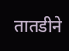तातडीने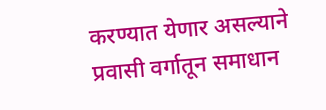करण्यात येणार असल्याने प्रवासी वर्गातून समाधान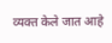व्यक्त केले जात आहे